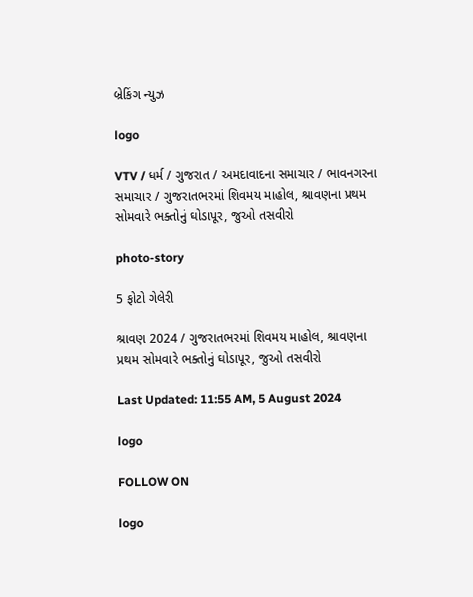બ્રેકિંગ ન્યુઝ

logo

VTV / ધર્મ / ગુજરાત / અમદાવાદના સમાચાર / ભાવનગરના સમાચાર / ગુજરાતભરમાં શિવમય માહોલ, શ્રાવણના પ્રથમ સોમવારે ભક્તોનું ઘોડાપૂર, જુઓ તસવીરો

photo-story

5 ફોટો ગેલેરી

શ્રાવણ 2024 / ગુજરાતભરમાં શિવમય માહોલ, શ્રાવણના પ્રથમ સોમવારે ભક્તોનું ઘોડાપૂર, જુઓ તસવીરો

Last Updated: 11:55 AM, 5 August 2024

logo

FOLLOW ON

logo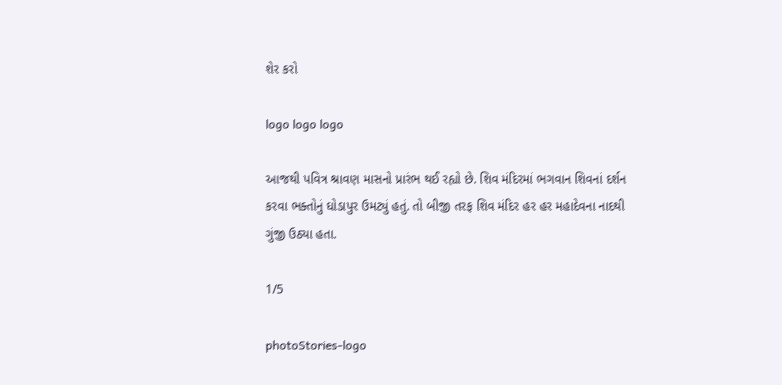શેર કરો

logo logo logo

આજથી પવિત્ર શ્રાવણ માસનો પ્રારંભ થઈ રહ્યો છે. શિવ મંદિરમાં ભગવાન શિવનાં દર્શન કરવા ભક્તોનું ઘોડાપુર ઉમટ્યું હતું. તો બીજી તરફ શિવ મંદિર હર હર મહાદેવના નાદથી ગુંજી ઉઠ્યા હતા.

1/5

photoStories-logo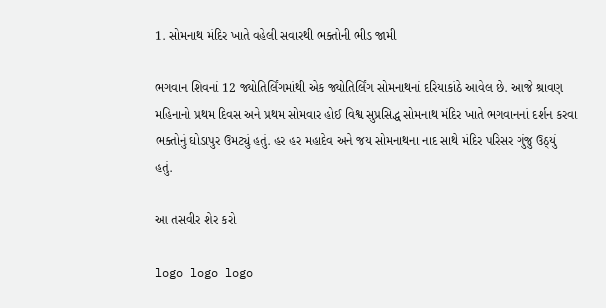1. સોમનાથ મંદિર ખાતે વહેલી સવારથી ભક્તોની ભીડ જામી

ભગવાન શિવનાં 12 જ્યોતિર્લિંગમાંથી એક જ્યોતિર્લિંગ સોમનાથનાં દરિયાકાંઠે આવેલ છે. આજે શ્રાવણ મહિનાનો પ્રથમ દિવસ અને પ્રથમ સોમવાર હોઈ વિશ્વ સુપ્રસિદ્ધ સોમનાથ મંદિર ખાતે ભગવાનનાં દર્શન કરવા ભક્તોનું ઘોડાપુર ઉમટ્યું હતું. હર હર મહાદેવ અને જય સોમનાથના નાદ સાથે મંદિર પરિસર ગુંજુ ઉઠ્યું હતું.

આ તસવીર શેર કરો

logo logo logo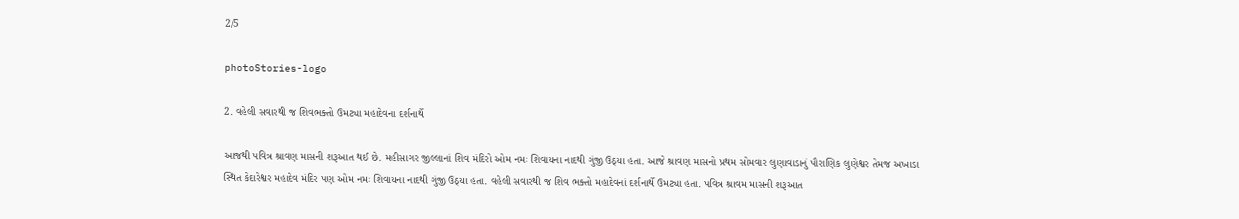2/5

photoStories-logo

2. વહેલી સવારથી જ શિવભક્તો ઉમટ્યા મહાદેવના દર્શનાર્થે

આજથી પવિત્ર શ્રાવણ માસની શરૂઆત થઈ છે. મહીસાગર જીલ્લાનાં શિવ મંદિરો ઓમ નમઃ શિવાયના નાદથી ગુંજી ઉઠ્યા હતા. આજે શ્રાવણ માસનો પ્રથમ સોમવાર લુણાવાડાનું પૌરાણિક લુણેશ્વર તેમજ અખાડા સ્થિત કેદારેશ્વર મહાદેવ મંદિર પણ ઓમ નમઃ શિવાયના નાદથી ગુંજી ઉઠ્યા હતા. વહેલી સવારથી જ શિવ ભક્તો મહાદેવનાં દર્શનાર્થે ઉમટ્યા હતા. પવિત્ર શ્રાવમ માસની શરૂઆત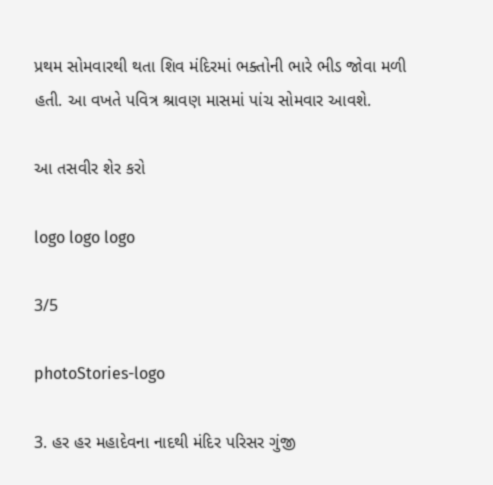પ્રથમ સોમવારથી થતા શિવ મંદિરમાં ભક્તોની ભારે ભીડ જોવા મળી હતી. આ વખતે પવિત્ર શ્રાવણ માસમાં પાંચ સોમવાર આવશે.

આ તસવીર શેર કરો

logo logo logo

3/5

photoStories-logo

3. હર હર મહાદેવના નાદથી મંદિર પરિસર ગુંજી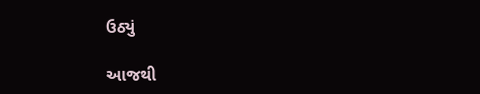ઉઠ્યું

આજથી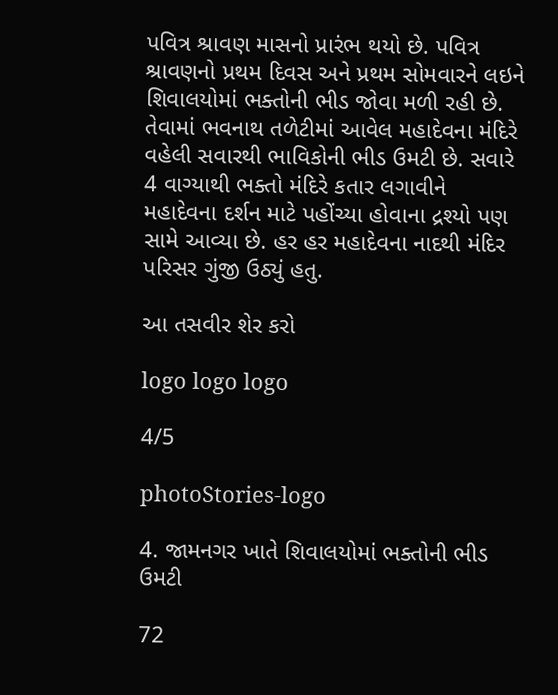પવિત્ર શ્રાવણ માસનો પ્રારંભ થયો છે. પવિત્ર શ્રાવણનો પ્રથમ દિવસ અને પ્રથમ સોમવારને લઇને શિવાલયોમાં ભક્તોની ભીડ જોવા મળી રહી છે. તેવામાં ભવનાથ તળેટીમાં આવેલ મહાદેવના મંદિરે વહેલી સવારથી ભાવિકોની ભીડ ઉમટી છે. સવારે 4 વાગ્યાથી ભક્તો મંદિરે કતાર લગાવીને મહાદેવના દર્શન માટે પહોંચ્યા હોવાના દ્રશ્યો પણ સામે આવ્યા છે. હર હર મહાદેવના નાદથી મંદિર પરિસર ગુંજી ઉઠ્યું હતુ.

આ તસવીર શેર કરો

logo logo logo

4/5

photoStories-logo

4. જામનગર ખાતે શિવાલયોમાં ભક્તોની ભીડ ઉમટી

72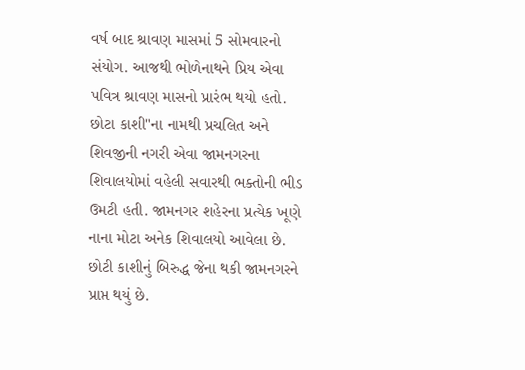વર્ષ બાદ શ્રાવણ માસમાં 5 સોમવારનો સંયોગ. આજથી ભોળેનાથને પ્રિય એવા પવિત્ર શ્રાવણ માસનો પ્રારંભ થયો હતો. છોટા કાશી"ના નામથી પ્રચલિત અને શિવજીની નગરી એવા જામનગરના શિવાલયોમાં વહેલી સવારથી ભક્તોની ભીડ ઉમટી હતી. જામનગર શહેરના પ્રત્યેક ખૂણે નાના મોટા અનેક શિવાલયો આવેલા છે. છોટી કાશીનું બિરુદ્ધ જેના થકી જામનગરને પ્રાપ્ત થયું છે.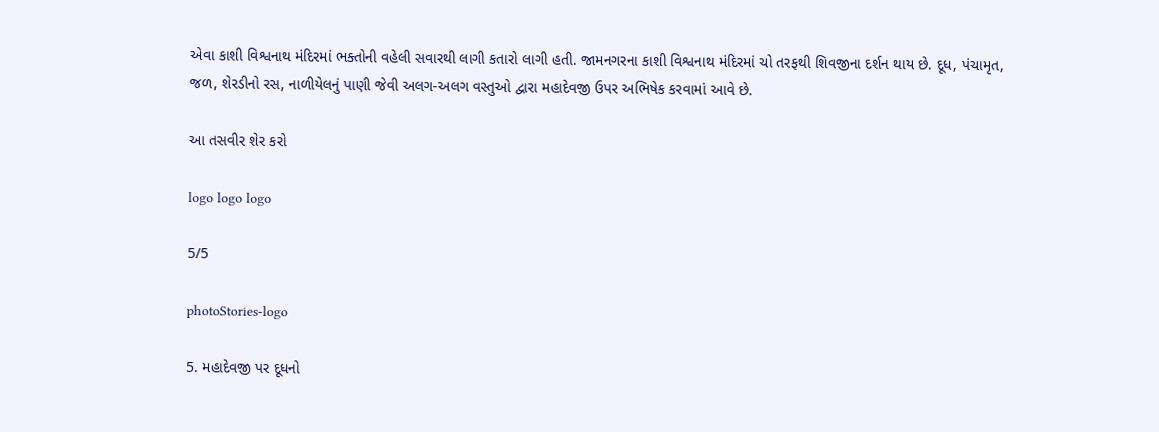એવા કાશી વિશ્વનાથ મંદિરમાં ભક્તોની વહેલી સવારથી લાગી કતારો લાગી હતી. જામનગરના કાશી વિશ્વનાથ મંદિરમાં ચો તરફથી શિવજીના દર્શન થાય છે. દૂધ, પંચામૃત, જળ, શેરડીનો રસ, નાળીયેલનું પાણી જેવી અલગ-અલગ વસ્તુઓ દ્વારા મહાદેવજી ઉપર અભિષેક કરવામાં આવે છે.

આ તસવીર શેર કરો

logo logo logo

5/5

photoStories-logo

5. મહાદેવજી પર દૂધનો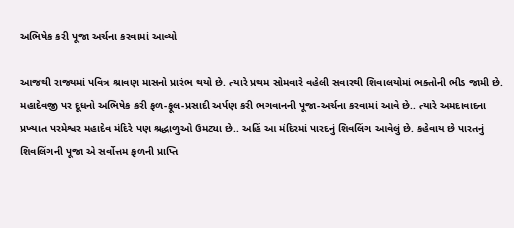અભિષેક કરી પૂજા અર્ચના કરવામાં આવ્યો

આજથી રાજ્યમાં પવિત્ર શ્રાવણ માસનો પ્રારંભ થયો છે. ત્યારે પ્રથમ સોમવારે વહેલી સવારથી શિવાલયોમાં ભક્તોની ભીડ જામી છે. મહાદેવજી પર દૂધનો અભિષેક કરી ફળ-ફૂલ-પ્રસાદી અર્પણ કરી ભગવાનની પૂજા-અર્ચના કરવામાં આવે છે.. ત્યારે અમદાવાદના પ્રખ્યાત પરમેશ્વર મહાદેવ મંદિરે પણ શ્રદ્ધાળુઓ ઉમટ્યા છે.. અહિં આ મંદિરમાં પારદનું શિવલિંગ આવેલું છે. કહેવાય છે પારતનું શિવલિંગની પૂજા એ સર્વોત્તમ ફળની પ્રાપ્તિ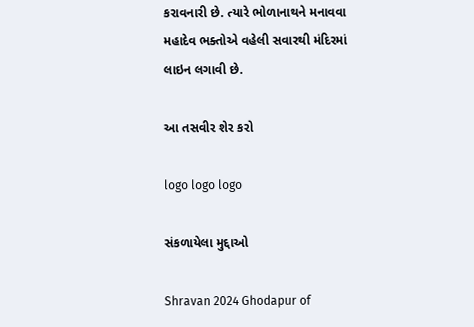કરાવનારી છે. ત્યારે ભોળાનાથને મનાવવા મહાદેવ ભક્તોએ વહેલી સવારથી મંદિરમાં લાઇન લગાવી છે.

આ તસવીર શેર કરો

logo logo logo

સંકળાયેલા મુદ્દાઓ

Shravan 2024 Ghodapur of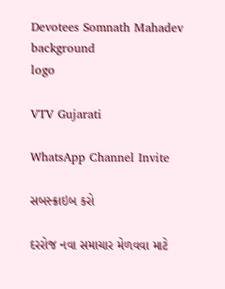Devotees Somnath Mahadev
background
logo

VTV Gujarati

WhatsApp Channel Invite

સબસ્ક્રાઇબ કરો

દરરોજ નવા સમાચાર મેળવવા માટે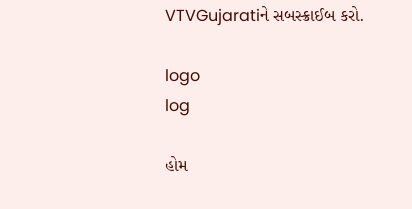VTVGujaratiને સબસ્ક્રાઈબ કરો.

logo
log

હોમ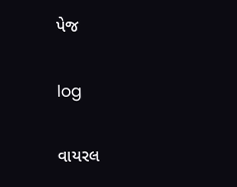પેજ

log

વાયરલ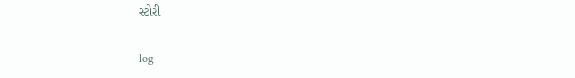સ્ટોરી

log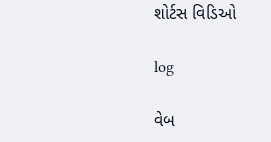શોર્ટસ વિડિઓ

log

વેબ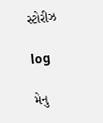સ્ટોરીઝ

log

મેનુ